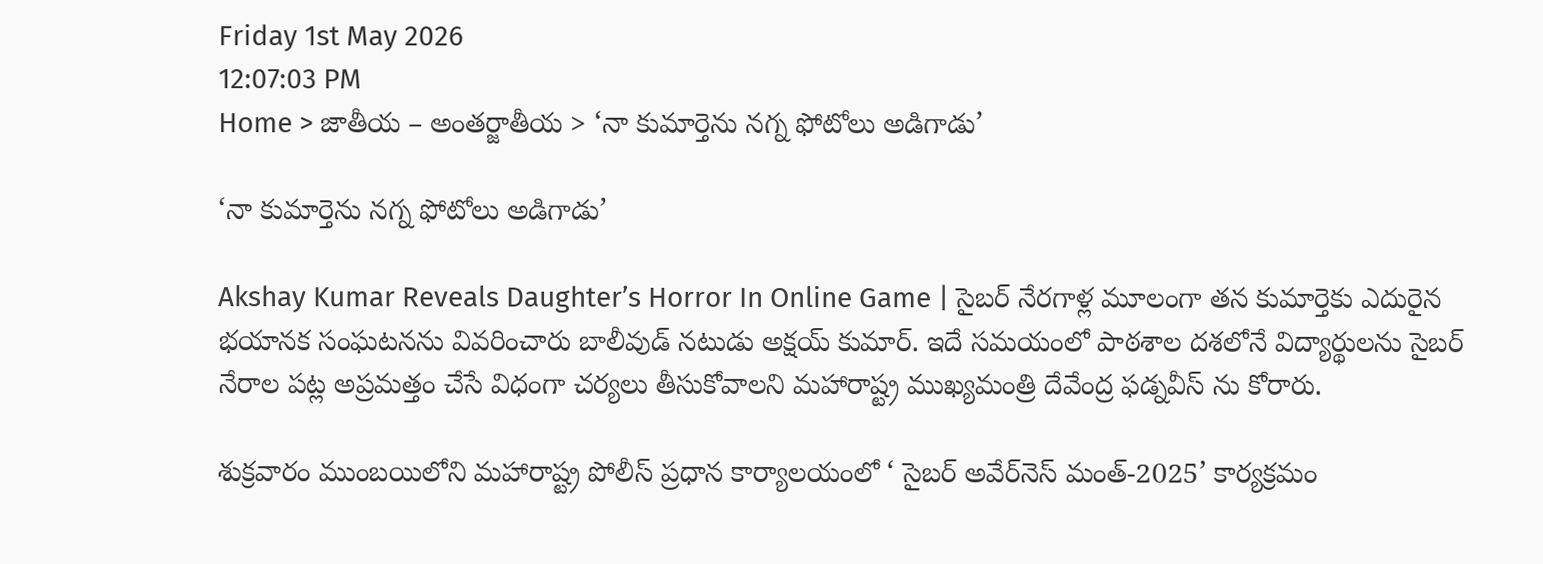Friday 1st May 2026
12:07:03 PM
Home > జాతీయ – అంతర్జాతీయ > ‘నా కుమార్తెను నగ్న ఫోటోలు అడిగాడు’

‘నా కుమార్తెను నగ్న ఫోటోలు అడిగాడు’

Akshay Kumar Reveals Daughter’s Horror In Online Game | సైబర్ నేరగాళ్ల మూలంగా తన కుమార్తెకు ఎదురైన భయానక సంఘటనను వివరించారు బాలీవుడ్ నటుడు అక్షయ్ కుమార్. ఇదే సమయంలో పాఠశాల దశలోనే విద్యార్థులను సైబర్ నేరాల పట్ల అప్రమత్తం చేసే విధంగా చర్యలు తీసుకోవాలని మహారాష్ట్ర ముఖ్యమంత్రి దేవేంద్ర ఫడ్నవీస్ ను కోరారు.

శుక్రవారం ముంబయిలోని మహారాష్ట్ర పోలీస్ ప్రధాన కార్యాలయంలో ‘ సైబర్ అవేర్‌నెస్ మంత్-2025’ కార్యక్రమం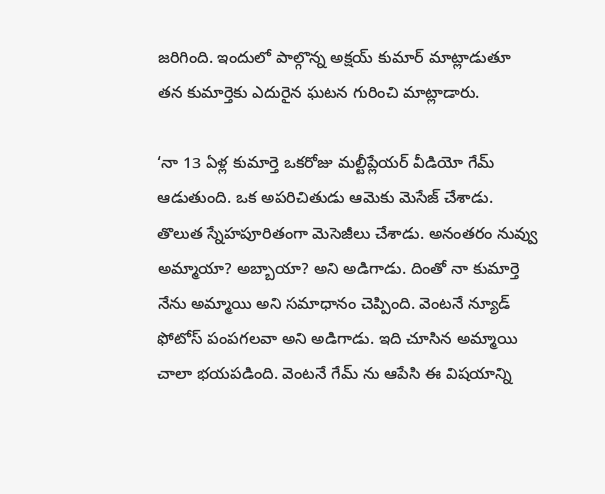జరిగింది. ఇందులో పాల్గొన్న అక్షయ్ కుమార్ మాట్లాడుతూ తన కుమార్తెకు ఎదురైన ఘటన గురించి మాట్లాడారు.

‘నా 13 ఏళ్ల కుమార్తె ఒకరోజు మల్టీప్లేయర్ వీడియో గేమ్ ఆడుతుంది. ఒక అపరిచితుడు ఆమెకు మెసేజ్ చేశాడు. తొలుత స్నేహపూరితంగా మెసెజీలు చేశాడు. అనంతరం నువ్వు అమ్మాయా? అబ్బాయా? అని అడిగాడు. దింతో నా కుమార్తె నేను అమ్మాయి అని సమాధానం చెప్పింది. వెంటనే న్యూడ్ ఫోటోస్ పంపగలవా అని అడిగాడు. ఇది చూసిన అమ్మాయి చాలా భయపడింది. వెంటనే గేమ్ ను ఆపేసి ఈ విషయాన్ని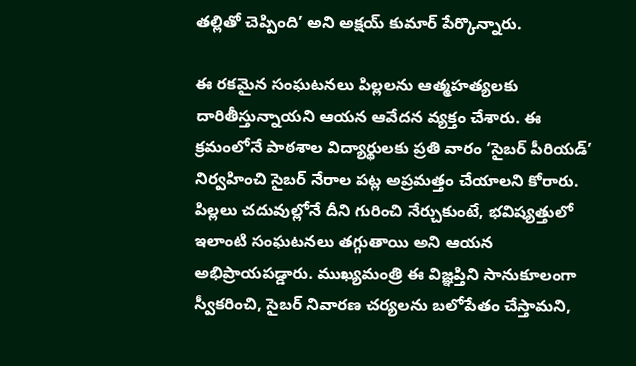తల్లితో చెప్పింది’ అని అక్షయ్ కుమార్ పేర్కొన్నారు.

ఈ రకమైన సంఘటనలు పిల్లలను ఆత్మహత్యలకు దారితీస్తున్నాయని ఆయన ఆవేదన వ్యక్తం చేశారు. ఈ క్రమంలోనే పాఠశాల విద్యార్థులకు ప్రతి వారం ‘సైబర్ పీరియడ్’ నిర్వహించి సైబర్ నేరాల పట్ల అప్రమత్తం చేయాలని కోరారు. పిల్లలు చదువుల్లోనే దీని గురించి నేర్చుకుంటే, భవిష్యత్తులో ఇలాంటి సంఘటనలు తగ్గుతాయి అని ఆయన అభిప్రాయపడ్డారు. ముఖ్యమంత్రి ఈ విజ్ఞప్తిని సానుకూలంగా స్వీకరించి, సైబర్ నివారణ చర్యలను బలోపేతం చేస్తామని,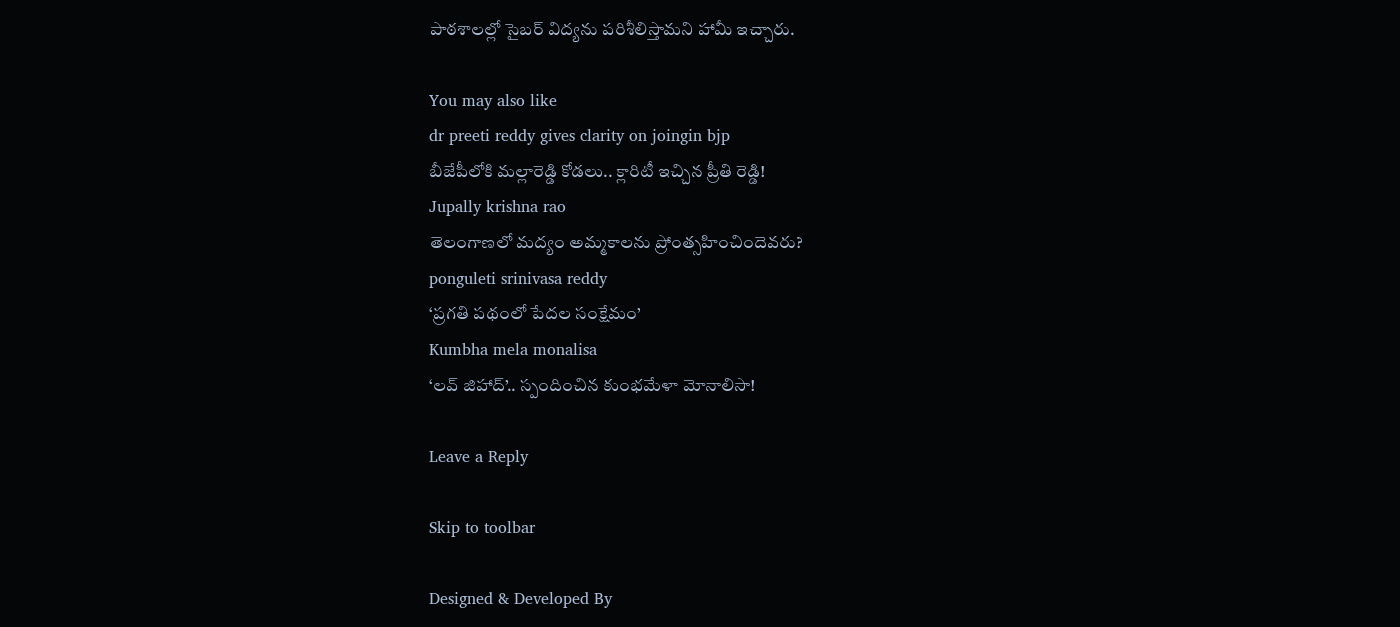పాఠశాలల్లో సైబర్ విద్యను పరిశీలిస్తామని హామీ ఇచ్చారు.

You may also like
dr preeti reddy gives clarity on joingin bjp
బీజేపీలోకి మల్లారెడ్డి కోడలు.. క్లారిటీ ఇచ్చిన ప్రీతి రెడ్డి!
Jupally krishna rao
తెలంగాణలో మ‌ద్యం అమ్మ‌కాల‌ను ప్రోంత్స‌హించిందెవ‌రు?
ponguleti srinivasa reddy
‘ప్రగతి పథంలో పేదల సంక్షేమం’
Kumbha mela monalisa
‘లవ్ జిహాద్’.. స్పందించిన కుంభమేళా మోనాలిసా!

Leave a Reply

Skip to toolbar

Designed & Developed By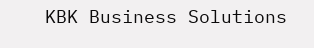KBK Business Solutions